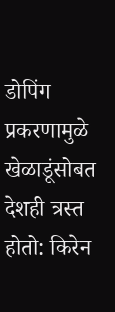डोपिंग प्रकरणामुळे खेळाडूंसोबत देशही त्रस्त होतो: किरेन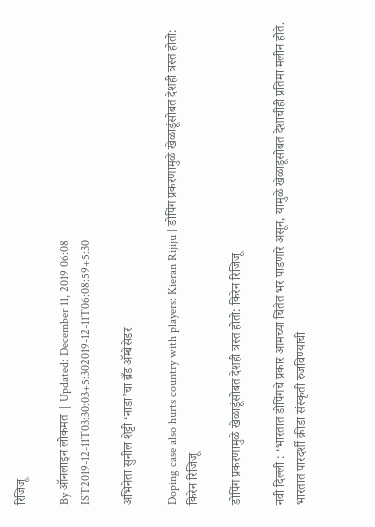रिजिजू

By ऑनलाइन लोकमत | Updated: December 11, 2019 06:08 IST2019-12-11T03:30:03+5:302019-12-11T06:08:59+5:30

अभिनेता सुनील शेट्टी ‘नाडा’चा ब्रँड अ‍ॅम्बेसेडर

Doping case also hurts country with players: Kieran Rijiju | डोपिंग प्रकरणामुळे खेळाडूंसोबत देशही त्रस्त होतो: किरेन रिजिजू

डोपिंग प्रकरणामुळे खेळाडूंसोबत देशही त्रस्त होतो: किरेन रिजिजू

नवी दिल्ली : ‘भारतात डोपिंगचे प्रकार आमच्या चिंतेत भर पाडणारे असून, यामुळे खेळाडूसोबत देशाचीही प्रतिमा मलीन होते. भारतात पारदर्शी क्रीडा संस्कृती रुजविण्याची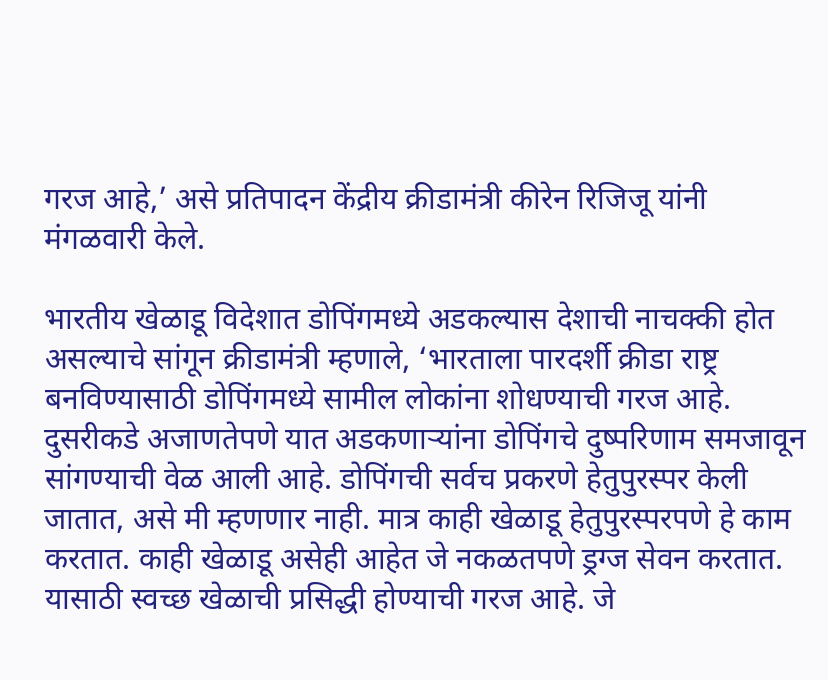गरज आहे,’ असे प्रतिपादन केंद्रीय क्रीडामंत्री कीरेन रिजिजू यांनी मंगळवारी केले.

भारतीय खेळाडू विदेशात डोपिंगमध्ये अडकल्यास देशाची नाचक्की होत असल्याचे सांगून क्रीडामंत्री म्हणाले, ‘भारताला पारदर्शी क्रीडा राष्ट्र बनविण्यासाठी डोपिंगमध्ये सामील लोकांना शोधण्याची गरज आहे. दुसरीकडे अजाणतेपणे यात अडकणाऱ्यांना डोपिंगचे दुष्परिणाम समजावून सांगण्याची वेळ आली आहे. डोपिंगची सर्वच प्रकरणे हेतुपुरस्पर केली जातात, असे मी म्हणणार नाही. मात्र काही खेळाडू हेतुपुरस्परपणे हे काम करतात. काही खेळाडू असेही आहेत जे नकळतपणे ड्रग्ज सेवन करतात. यासाठी स्वच्छ खेळाची प्रसिद्धी होण्याची गरज आहे. जे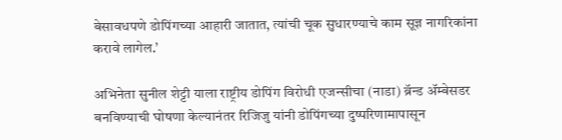बेसावधपणे डोपिंगच्या आहारी जातात, त्यांची चूक सुधारण्याचे काम सूज्ञ नागरिकांना करावे लागेल.’

अभिनेता सुनील शेट्टी याला राष्ट्रीय डोपिंग विरोधी एजन्सीचा (नाडा) ब्रॅन्ड अ‍ॅम्बेसडर बनविण्याची घोषणा केल्यानंतर रिजिजु यांनी डोपिंगच्या दुष्परिणामापासून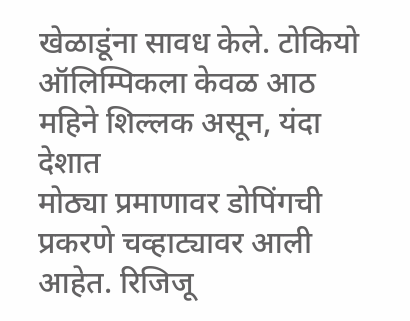खेळाडूंना सावध केले. टोकियो ऑलिम्पिकला केवळ आठ महिने शिल्लक असून, यंदा देशात
मोठ्या प्रमाणावर डोपिंगची प्रकरणे चव्हाट्यावर आली आहेत. रिजिजू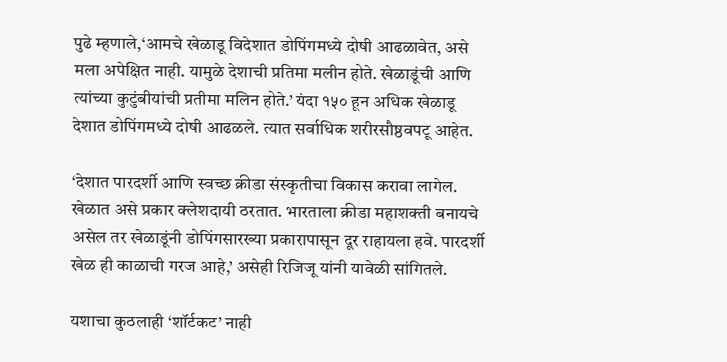पुढे म्हणाले,‘आमचे खेळाडू विदेशात डोपिंगमध्ये दोषी आढळावेत, असे मला अपेक्षित नाही. यामुळे देशाची प्रतिमा मलीन होते. खेळाडूंची आणि त्यांच्या कुटुंबीयांची प्रतीमा मलिन होते.’ यंदा १५० हून अधिक खेळाडू देशात डोपिंगमध्ये दोषी आढळले. त्यात सर्वाधिक शरीरसौष्ठवपटू आहेत.

‘देशात पारदर्शी आणि स्वच्छ क्रीडा संस्कृतीचा विकास करावा लागेल. खेळात असे प्रकार क्लेशदायी ठरतात. भारताला क्रीडा महाशक्ती बनायचे असेल तर खेळाडूंनी डोपिंगसारख्या प्रकारापासून दूर राहायला हवे. पारदर्शी खेळ ही काळाची गरज आहे,’ असेही रिजिजू यांनी यावेळी सांगितले.

यशाचा कुठलाही ‘शॉर्टकट’ नाही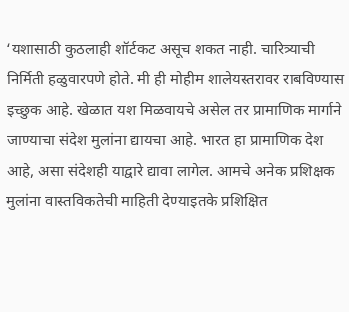‘यशासाठी कुठलाही शॉर्टकट असूच शकत नाही. चारित्र्याची निर्मिती हळुवारपणे होते. मी ही मोहीम शालेयस्तरावर राबविण्यास इच्छुक आहे. खेळात यश मिळवायचे असेल तर प्रामाणिक मार्गाने जाण्याचा संदेश मुलांना द्यायचा आहे. भारत हा प्रामाणिक देश आहे, असा संदेशही याद्वारे द्यावा लागेल. आमचे अनेक प्रशिक्षक मुलांना वास्तविकतेची माहिती देण्याइतके प्रशिक्षित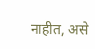नाहीत, असे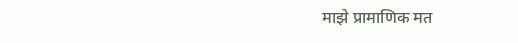माझे प्रामाणिक मत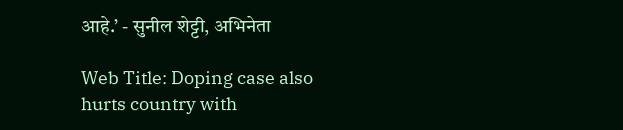आहे.’ - सुनील शेट्टी, अभिनेता

Web Title: Doping case also hurts country with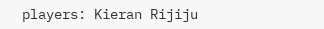players: Kieran Rijiju